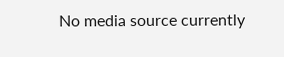No media source currently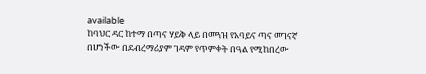available
ከባህር ዳር ከተማ በጣና ሃይቅ ላይ በመጓዝ የአባይና ጣና መገናኛ በሆነችው በደብረማሪያም ገዳም የጥምቀት በዓል የሚከበረው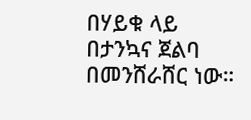በሃይቁ ላይ በታንኳና ጀልባ በመንሸራሸር ነው።